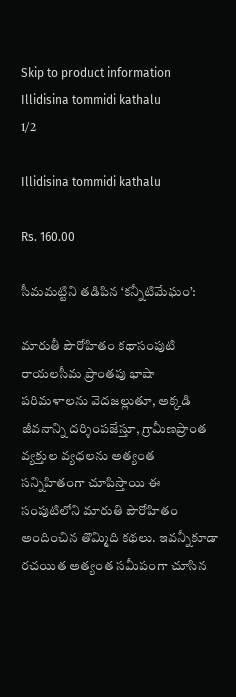Skip to product information
Illidisina tommidi kathalu
1/2

Illidisina tommidi kathalu

Rs. 160.00

సీమమట్టిని తడిపిన ‘కన్నీటిమేఘం’:

మారుతీ పౌరోహితం కథాసంపుటి రాయలసీమ ప్రాంతపు భాషా పరిమళాలను వెదజల్లుతూ, అక్కడి జీవనాన్ని దర్శింపజేస్తూ, గ్రామీణప్రాంత వ్యక్తుల వ్యధలను అత్యంత సన్నిహితంగా చూపిస్తాయి ఈ సంపుటిలోని మారుతి పౌరోహితం అందించిన తొమ్మిది కథలు. ఇవన్నీకూడా రచయిత అత్యంత సమీపంగా చూసిన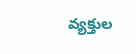వ్యక్తుల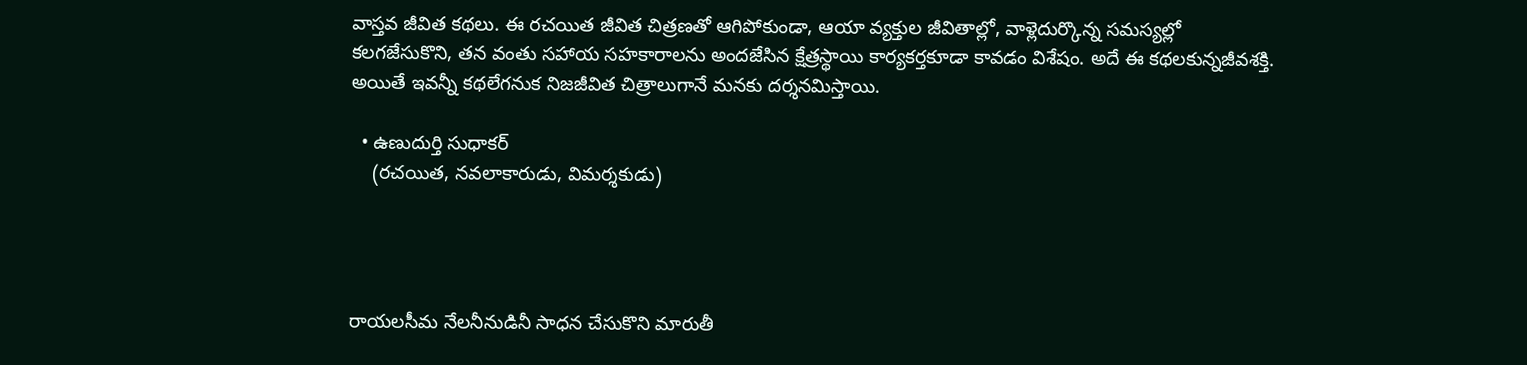వాస్తవ జీవిత కథలు. ఈ రచయిత జీవిత చిత్రణతో ఆగిపోకుండా, ఆయా వ్యక్తుల జీవితాల్లో, వాళ్లెదుర్కొన్న సమస్యల్లో కలగజేసుకొని, తన వంతు సహాయ సహకారాలను అందజేసిన క్షేత్రస్థాయి కార్యకర్తకూడా కావడం విశేషం. అదే ఈ కథలకున్నజీవశక్తి. అయితే ఇవన్నీ కథలేగనుక నిజజీవిత చిత్రాలుగానే మనకు దర్శనమిస్తాయి.

  • ఉణుదుర్తి సుధాకర్
    (రచయిత, నవలాకారుడు, విమర్శకుడు)




రాయలసీమ నేలనీనుడినీ సాధన చేసుకొని మారుతీ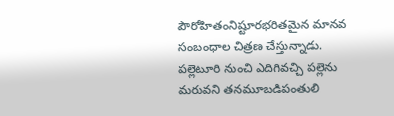పౌరోహితంనిష్టూరభరితమైన మానవ సంబంధాల చిత్రణ చేస్తున్నాడు. పల్లెటూరి నుంచి ఎదిగివచ్చి పల్లెను మరువని తనమూబడిపంతులి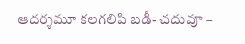ఆదర్శమూ కలగలిపి బడీ- చదువూ –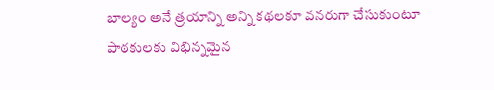బాల్యం అనే త్రయాన్ని అన్ని కథలకూ వనరుగా చేసుకుంటూ పాఠకులకు విభిన్నమైన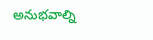అనుభవాల్ని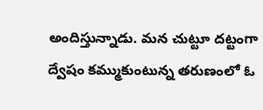అందిస్తున్నాడు. మన చుట్టూ దట్టంగా ద్వేషం కమ్ముకుంటున్న తరుణంలో ఓ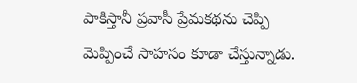పాకిస్తానీ ప్రవాసీ ప్రేమకథను చెప్పి మెప్పించే సాహసం కూడా చేస్తున్నాడు.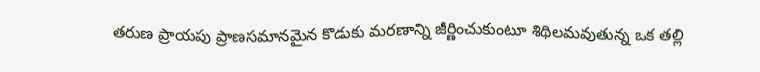తరుణ ప్రాయపు ప్రాణసమానమైన కొడుకు మరణాన్ని జీర్ణించుకుంటూ శిథిలమవుతున్న ఒక తల్లి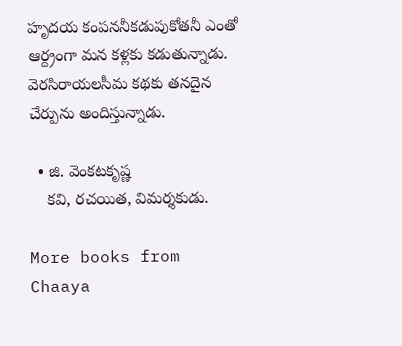హృదయ కంపననీకడుపుకోతనీ ఎంతో ఆర్ద్రంగా మన కళ్లకు కడుతున్నాడు. వెరసిరాయలసీమ కథకు తనదైన చేర్పును అందిస్తున్నాడు.

  • జి. వెంకటకృష్ణ
    కవి, రచయిత, విమర్శకుడు.

More books from Chaaya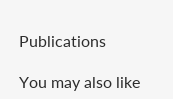Publications

You may also like